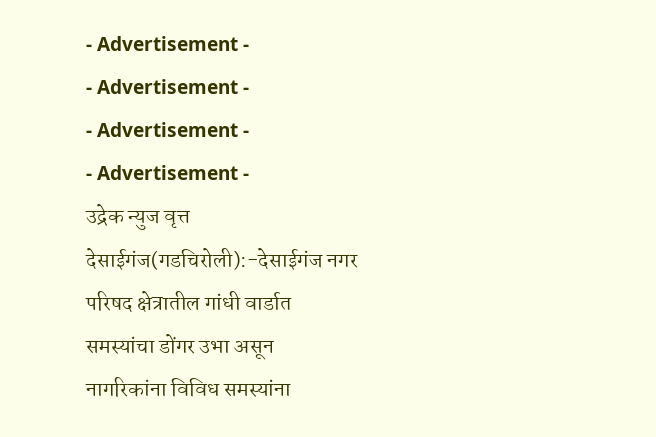- Advertisement -
- Advertisement -
- Advertisement -
- Advertisement -
उद्रेक न्युज वृत्त
देसाईगंज(गडचिरोली):-देसाईगंज नगर परिषद क्षेत्रातील गांधी वार्डात समस्यांचा डोंगर उभा असून नागरिकांना विविध समस्यांना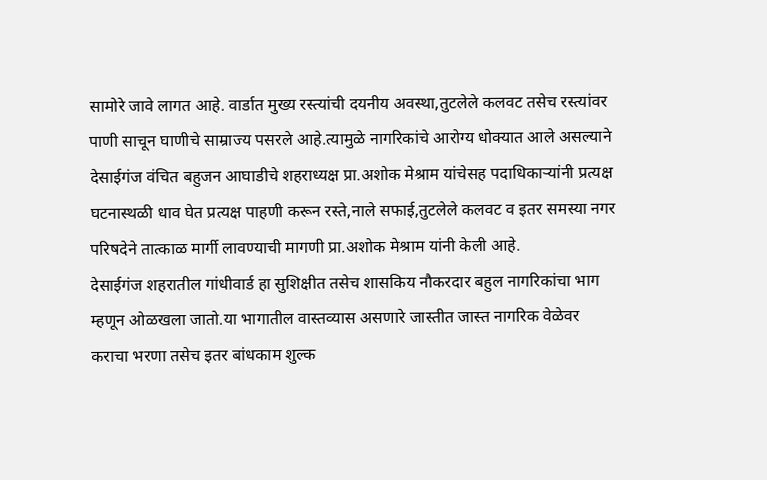सामोरे जावे लागत आहे. वार्डात मुख्य रस्त्यांची दयनीय अवस्था,तुटलेले कलवट तसेच रस्त्यांवर पाणी साचून घाणीचे साम्राज्य पसरले आहे.त्यामुळे नागरिकांचे आरोग्य धोक्यात आले असल्याने देसाईगंज वंचित बहुजन आघाडीचे शहराध्यक्ष प्रा.अशोक मेश्राम यांचेसह पदाधिकाऱ्यांनी प्रत्यक्ष घटनास्थळी धाव घेत प्रत्यक्ष पाहणी करून रस्ते,नाले सफाई,तुटलेले कलवट व इतर समस्या नगर परिषदेने तात्काळ मार्गी लावण्याची मागणी प्रा.अशोक मेश्राम यांनी केली आहे.
देसाईगंज शहरातील गांधीवार्ड हा सुशिक्षीत तसेच शासकिय नौकरदार बहुल नागरिकांचा भाग म्हणून ओळखला जातो.या भागातील वास्तव्यास असणारे जास्तीत जास्त नागरिक वेळेवर कराचा भरणा तसेच इतर बांधकाम शुल्क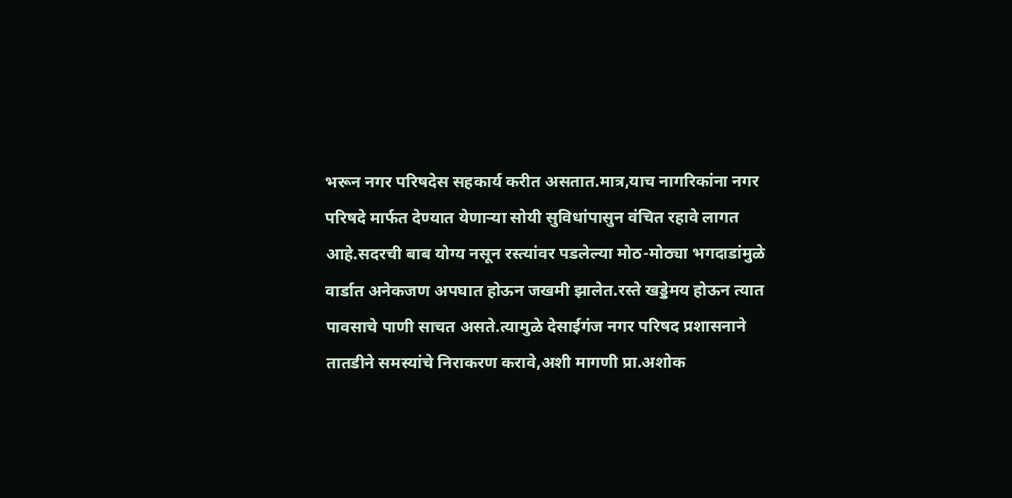भरून नगर परिषदेस सहकार्य करीत असतात.मात्र,याच नागरिकांना नगर परिषदे मार्फत देण्यात येणाऱ्या सोयी सुविधांपासुन वंचित रहावे लागत आहे.सदरची बाब योग्य नसून रस्त्यांवर पडलेल्या मोठ-मोठ्या भगदाडांमुळे वार्डात अनेकजण अपघात होऊन जखमी झालेत.रस्ते खड्डेमय होऊन त्यात पावसाचे पाणी साचत असते.त्यामुळे देसाईगंज नगर परिषद प्रशासनाने तातडीने समस्यांचे निराकरण करावे,अशी मागणी प्रा.अशोक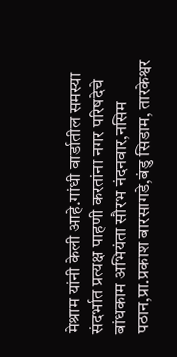मेश्राम यांनी केली आहे.गांधी वार्डातील समस्या संदर्भात प्रत्यक्ष पाहणी करतांना नगर परिषदेचे बांधकाम अभियंता सौरभ नंदनवार,नसिम पठान,प्रा.प्रकाश बारसागडे,बंडु सिडाम, तारकेश्वर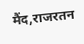मैंद,राजरतन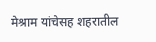मेश्राम यांचेसह शहरातील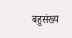बहुसंख्य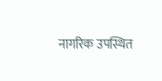नागरिक उपस्थित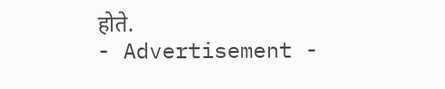होते.
- Advertisement -